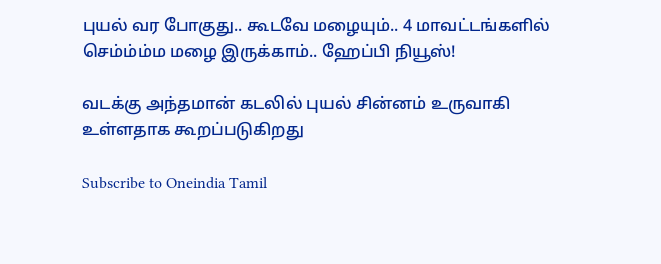புயல் வர போகுது.. கூடவே மழையும்.. 4 மாவட்டங்களில் செம்ம்ம்ம மழை இருக்காம்.. ஹேப்பி நியூஸ்!

வடக்கு அந்தமான் கடலில் புயல் சின்னம் உருவாகி உள்ளதாக கூறப்படுகிறது

Subscribe to Oneindia Tamil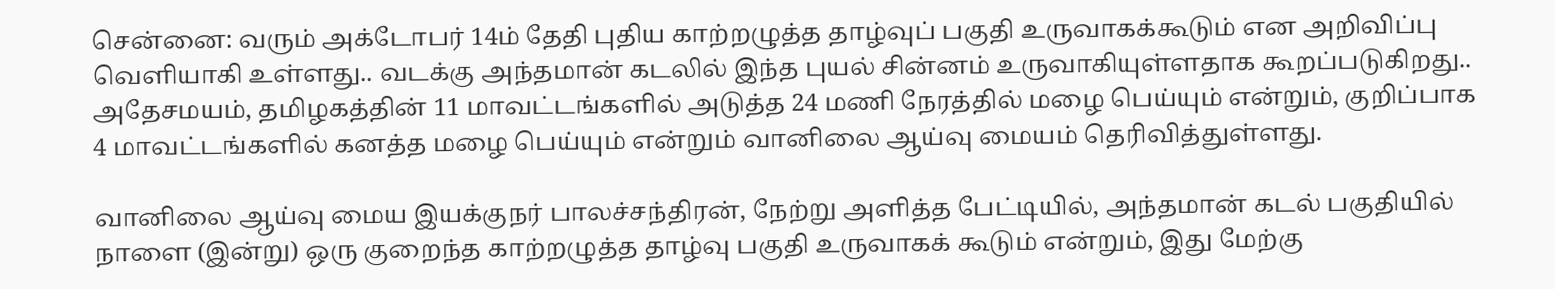சென்னை: வரும் அக்டோபர் 14ம் தேதி புதிய காற்றழுத்த தாழ்வுப் பகுதி உருவாகக்கூடும் என அறிவிப்பு வெளியாகி உள்ளது.. வடக்கு அந்தமான் கடலில் இந்த புயல் சின்னம் உருவாகியுள்ளதாக கூறப்படுகிறது.. அதேசமயம், தமிழகத்தின் 11 மாவட்டங்களில் அடுத்த 24 மணி நேரத்தில் மழை பெய்யும் என்றும், குறிப்பாக 4 மாவட்டங்களில் கனத்த மழை பெய்யும் என்றும் வானிலை ஆய்வு மையம் தெரிவித்துள்ளது.

வானிலை ஆய்வு மைய இயக்குநர் பாலச்சந்திரன், நேற்று அளித்த பேட்டியில், அந்தமான் கடல் பகுதியில் நாளை (இன்று) ஒரு குறைந்த காற்றழுத்த தாழ்வு பகுதி உருவாகக் கூடும் என்றும், இது மேற்கு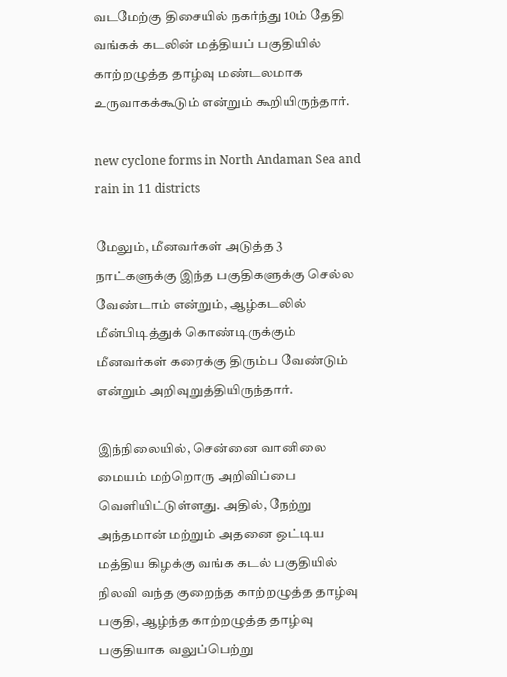வடமேற்கு திசையில் நகர்ந்து 10ம் தேதி வங்கக் கடலின் மத்தியப் பகுதியில் காற்றழுத்த தாழ்வு மண்டலமாக உருவாகக்கூடும் என்றும் கூறியிருந்தார்.

new cyclone forms in North Andaman Sea and rain in 11 districts

மேலும், மீனவர்கள் அடுத்த 3 நாட்களுக்கு இந்த பகுதிகளுக்கு செல்ல வேண்டாம் என்றும், ஆழ்கடலில் மீன்பிடித்துக் கொண்டிருக்கும் மீனவர்கள் கரைக்கு திரும்ப வேண்டும் என்றும் அறிவுறுத்தியிருந்தார்.

இந்நிலையில், சென்னை வானிலை மையம் மற்றொரு அறிவிப்பை வெளியிட்டுள்ளது. அதில், நேற்று அந்தமான் மற்றும் அதனை ஒட்டிய மத்திய கிழக்கு வங்க கடல் பகுதியில் நிலவி வந்த குறைந்த காற்றழுத்த தாழ்வு பகுதி, ஆழ்ந்த காற்றழுத்த தாழ்வு பகுதியாக வலுப்பெற்று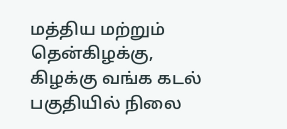மத்திய மற்றும் தென்கிழக்கு, கிழக்கு வங்க கடல் பகுதியில் நிலை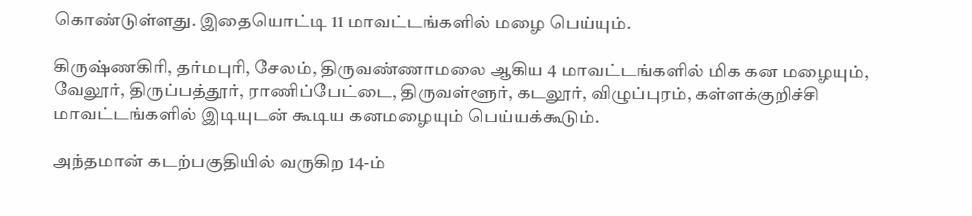கொண்டுள்ளது. இதையொட்டி 11 மாவட்டங்களில் மழை பெய்யும்.

கிருஷ்ணகிரி, தர்மபுரி, சேலம், திருவண்ணாமலை ஆகிய 4 மாவட்டங்களில் மிக கன மழையும், வேலூர், திருப்பத்தூர், ராணிப்பேட்டை, திருவள்ளூர், கடலூர், விழுப்புரம், கள்ளக்குறிச்சி மாவட்டங்களில் இடியுடன் கூடிய கனமழையும் பெய்யக்கூடும்.

அந்தமான் கடற்பகுதியில் வருகிற 14-ம்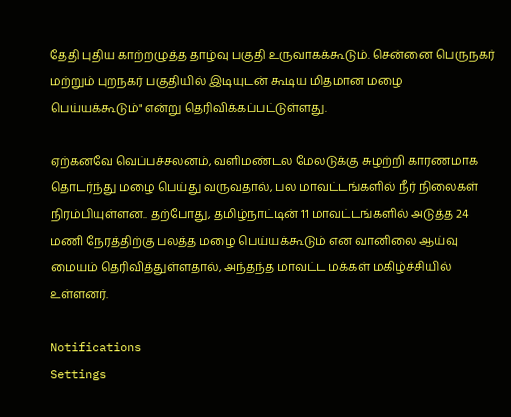தேதி புதிய காற்றழுத்த தாழ்வு பகுதி உருவாகக்கூடும். சென்னை பெருநகர் மற்றும் புறநகர் பகுதியில் இடியுடன் கூடிய மிதமான மழை பெய்யக்கூடும்" என்று தெரிவிக்கப்பட்டுள்ளது.

ஏற்கனவே வெப்பச்சலனம், வளிமண்டல மேலடுக்கு சுழற்றி காரணமாக தொடர்ந்து மழை பெய்து வருவதால், பல மாவட்டங்களில் நீர் நிலைகள் நிரம்பியுள்ளன.. தற்போது, தமிழ்நாட்டின் 11 மாவட்டங்களில் அடுத்த 24 மணி நேரத்திற்கு பலத்த மழை பெய்யக்கூடும் என வானிலை ஆய்வு மையம் தெரிவித்துள்ளதால், அந்தந்த மாவட்ட மக்கள் மகிழ்ச்சியில் உள்ளனர்.

Notifications
Settings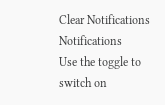Clear Notifications
Notifications
Use the toggle to switch on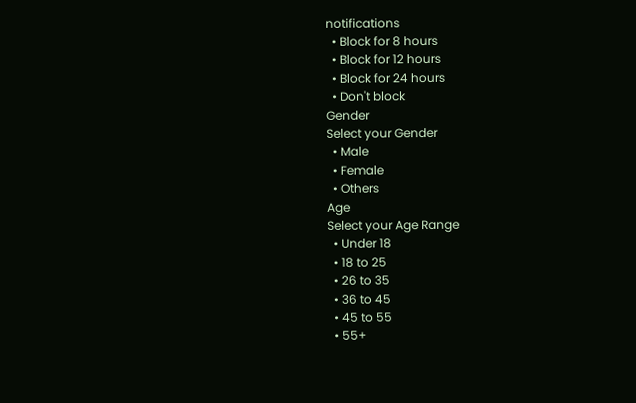notifications
  • Block for 8 hours
  • Block for 12 hours
  • Block for 24 hours
  • Don't block
Gender
Select your Gender
  • Male
  • Female
  • Others
Age
Select your Age Range
  • Under 18
  • 18 to 25
  • 26 to 35
  • 36 to 45
  • 45 to 55
  • 55+